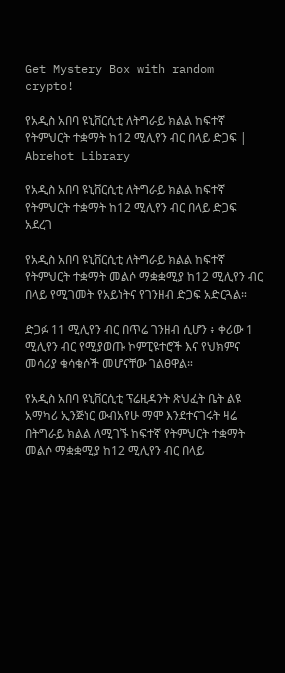Get Mystery Box with random crypto!

የአዲስ አበባ ዩኒቨርሲቲ ለትግራይ ክልል ከፍተኛ የትምህርት ተቋማት ከ12 ሚሊየን ብር በላይ ድጋፍ | Abrehot Library

የአዲስ አበባ ዩኒቨርሲቲ ለትግራይ ክልል ከፍተኛ የትምህርት ተቋማት ከ12 ሚሊየን ብር በላይ ድጋፍ አደረገ

የአዲስ አበባ ዩኒቨርሲቲ ለትግራይ ክልል ከፍተኛ የትምህርት ተቋማት መልሶ ማቋቋሚያ ከ12 ሚሊየን ብር በላይ የሚገመት የአይነትና የገንዘብ ድጋፍ አድርጓል።

ድጋፉ 11 ሚሊየን ብር በጥሬ ገንዘብ ሲሆን ፥ ቀሪው 1 ሚሊየን ብር የሚያወጡ ኮምፒዩተሮች እና የህክምና መሳሪያ ቁሳቁሶች መሆናቸው ገልፀዋል።

የአዲስ አበባ ዩኒቨርሲቲ ፕሬዚዳንት ጽህፈት ቤት ልዩ አማካሪ ኢንጅነር ውብአየሁ ማሞ እንደተናገሩት ዛሬ በትግራይ ክልል ለሚገኙ ከፍተኛ የትምህርት ተቋማት መልሶ ማቋቋሚያ ከ12 ሚሊየን ብር በላይ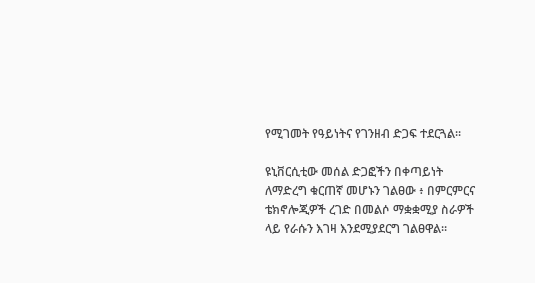የሚገመት የዓይነትና የገንዘብ ድጋፍ ተደርጓል፡፡

ዩኒቨርሲቲው መሰል ድጋፎችን በቀጣይነት ለማድረግ ቁርጠኛ መሆኑን ገልፀው ፥ በምርምርና ቴክኖሎጂዎች ረገድ በመልሶ ማቋቋሚያ ስራዎች ላይ የራሱን እገዛ እንደሚያደርግ ገልፀዋል።